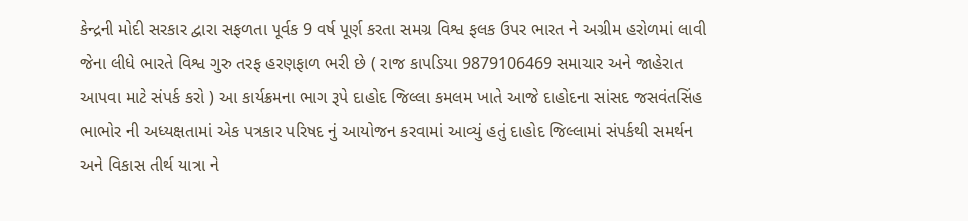કેન્દ્રની મોદી સરકાર દ્વારા સફળતા પૂર્વક 9 વર્ષ પૂર્ણ કરતા સમગ્ર વિશ્વ ફલક ઉપર ભારત ને અગ્રીમ હરોળમાં લાવી જેના લીધે ભારતે વિશ્વ ગુરુ તરફ હરણફાળ ભરી છે ( રાજ કાપડિયા 9879106469 સમાચાર અને જાહેરાત આપવા માટે સંપર્ક કરો ) આ કાર્યક્રમના ભાગ રૂપે દાહોદ જિલ્લા કમલમ ખાતે આજે દાહોદના સાંસદ જસવંતસિંહ ભાભોર ની અધ્યક્ષતામાં એક પત્રકાર પરિષદ નું આયોજન કરવામાં આવ્યું હતું દાહોદ જિલ્લામાં સંપર્કથી સમર્થન અને વિકાસ તીર્થ યાત્રા ને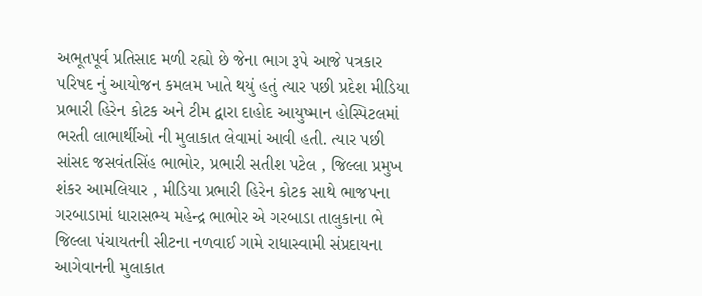અભૂતપૂર્વ પ્રતિસાદ મળી રહ્યો છે જેના ભાગ રૂપે આજે પત્રકાર પરિષદ નું આયોજન કમલમ ખાતે થયું હતું ત્યાર પછી પ્રદેશ મીડિયા પ્રભારી હિરેન કોટક અને ટીમ દ્વારા દાહોદ આયુષ્માન હોસ્પિટલમાં ભરતી લાભાર્થીઓ ની મુલાકાત લેવામાં આવી હતી. ત્યાર પછી સાંસદ જસવંતસિંહ ભાભોર, પ્રભારી સતીશ પટેલ , જિલ્લા પ્રમુખ શંકર આમલિયાર , મીડિયા પ્રભારી હિરેન કોટક સાથે ભાજપના ગરબાડામાં ધારાસભ્ય મહેન્દ્ર ભાભોર એ ગરબાડા તાલુકાના ભે જિલ્લા પંચાયતની સીટના નળવાઈ ગામે રાધાસ્વામી સંપ્રદાયના આગેવાનની મુલાકાત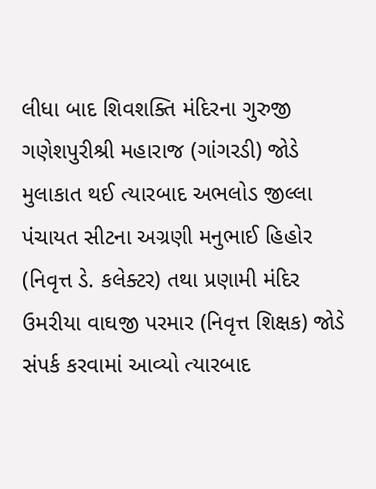લીધા બાદ શિવશક્તિ મંદિરના ગુરુજી ગણેશપુરીશ્રી મહારાજ (ગાંગરડી) જોડે મુલાકાત થઈ ત્યારબાદ અભલોડ જીલ્લા પંચાયત સીટના અગ્રણી મનુભાઈ હિહોર (નિવૃત્ત ડે. કલેક્ટર) તથા પ્રણામી મંદિર ઉમરીયા વાઘજી પરમાર (નિવૃત્ત શિક્ષક) જોડે સંપર્ક કરવામાં આવ્યો ત્યારબાદ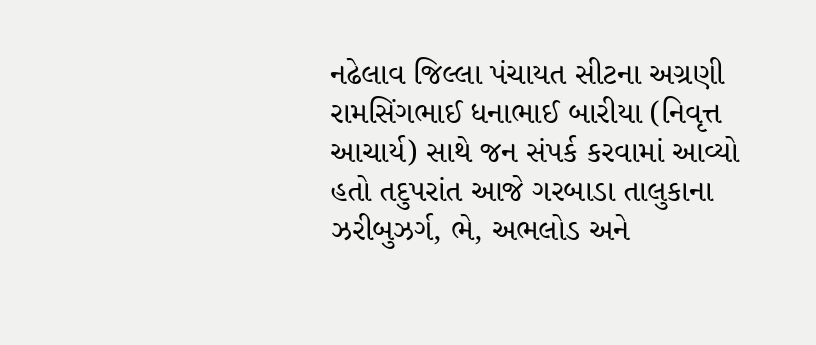નઢેલાવ જિલ્લા પંચાયત સીટના અગ્રણી રામસિંગભાઈ ધનાભાઈ બારીયા (નિવૃત્ત આચાર્ય) સાથે જન સંપર્ક કરવામાં આવ્યો હતો તદુપરાંત આજે ગરબાડા તાલુકાના ઝરીબુઝર્ગ, ભે, અભલોડ અને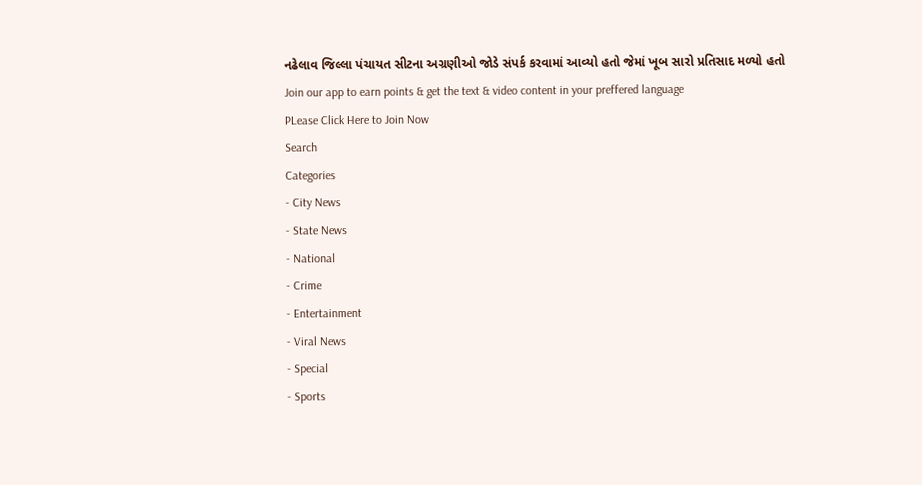નઢેલાવ જિલ્લા પંચાયત સીટના અગ્રણીઓ જોડે સંપર્ક કરવામાં આવ્યો હતો જેમાં ખૂબ સારો પ્રતિસાદ મળ્યો હતો
Join our app to earn points & get the text & video content in your preffered language
PLease Click Here to Join Now
Search
Categories
- City News
- State News
- National
- Crime
- Entertainment
- Viral News
- Special
- Sports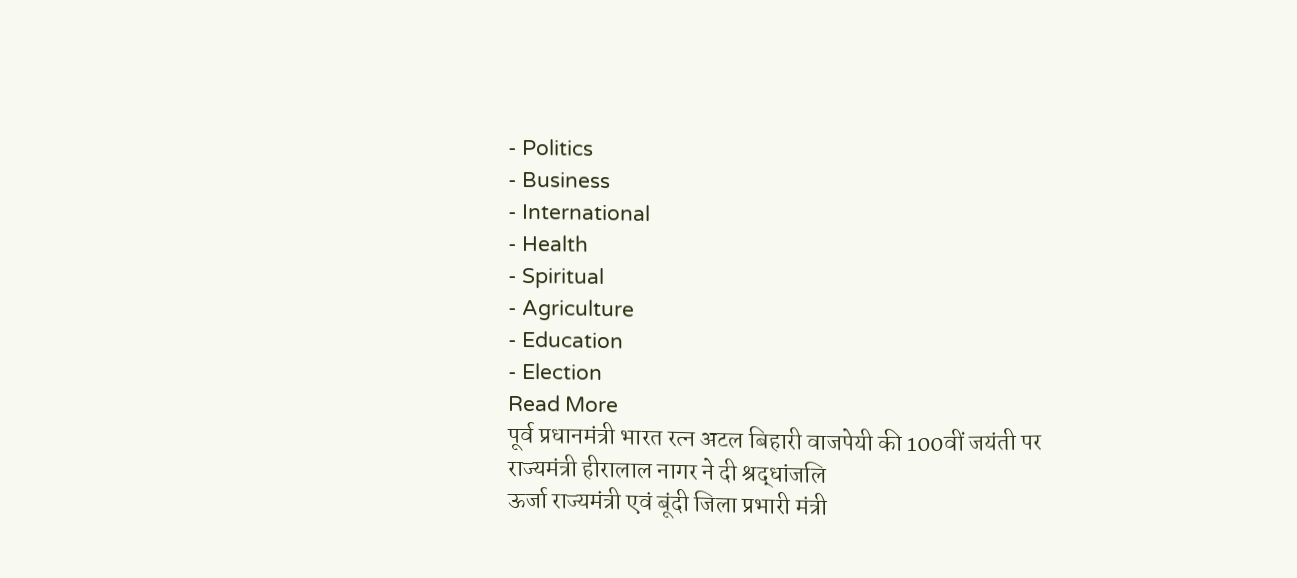- Politics
- Business
- International
- Health
- Spiritual
- Agriculture
- Education
- Election
Read More
पूर्व प्रधानमंत्री भारत रत्न अटल बिहारी वाजपेयी की 100वीं जयंती पर राज्यमंत्री हीरालाल नागर ने दी श्रद्धांजलि
ऊर्जा राज्यमंत्री एवं बूंदी जिला प्रभारी मंत्री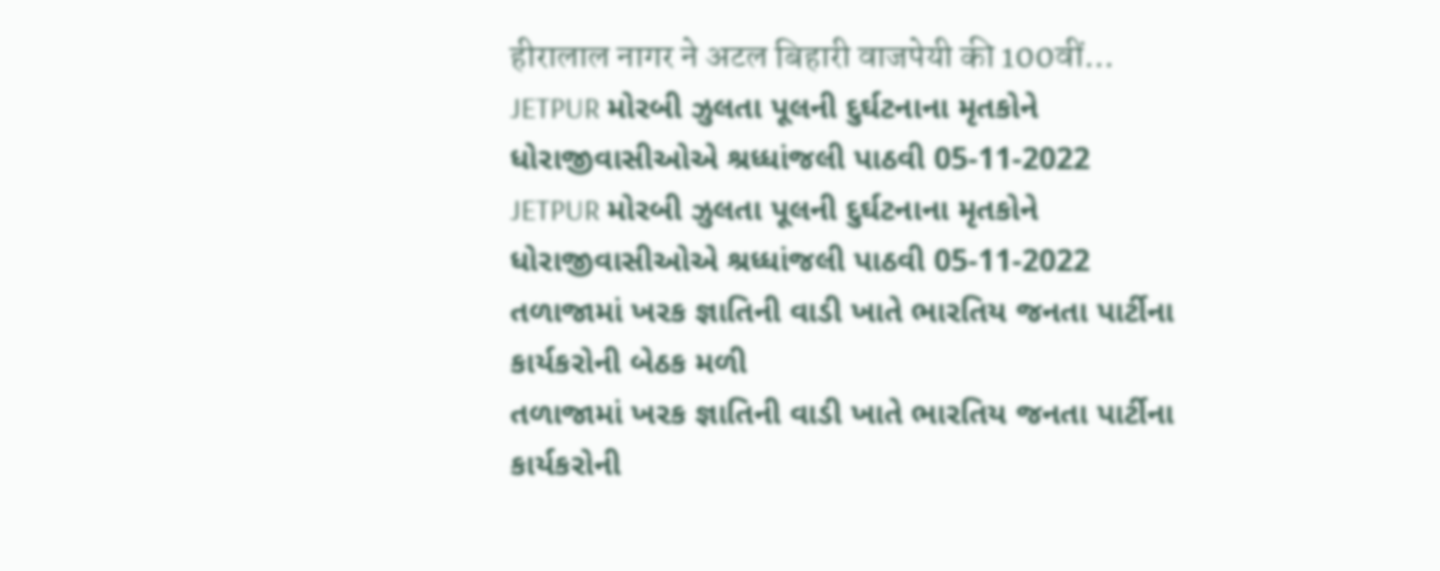हीरालाल नागर ने अटल बिहारी वाजपेयी की 100वीं...
JETPUR મોરબી ઝુલતા પૂલની દુર્ઘટનાના મૃતકોને ધોરાજીવાસીઓએ શ્રધ્ધાંજલી પાઠવી 05-11-2022
JETPUR મોરબી ઝુલતા પૂલની દુર્ઘટનાના મૃતકોને ધોરાજીવાસીઓએ શ્રધ્ધાંજલી પાઠવી 05-11-2022
તળાજામાં ખરક જ્ઞાતિની વાડી ખાતે ભારતિય જનતા પાર્ટીના કાર્યકરોની બેઠક મળી
તળાજામાં ખરક જ્ઞાતિની વાડી ખાતે ભારતિય જનતા પાર્ટીના કાર્યકરોની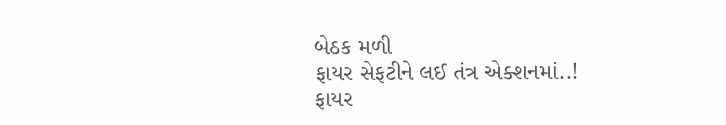બેઠક મળી
ફાયર સેફટીને લઈ તંત્ર એક્શનમાં..!
ફાયર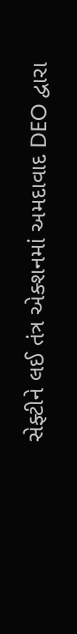સેફ્ટીને લઈ તંત્ર એક્શનમાં અમદાવાદ DEO દ્વારા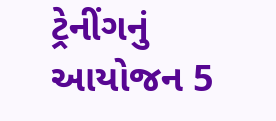ટ્રેનીંગનું આયોજન 5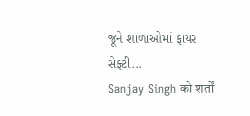જૂને શાળાઓમાં ફાયર સેફ્ટી...
Sanjay Singh को शर्तों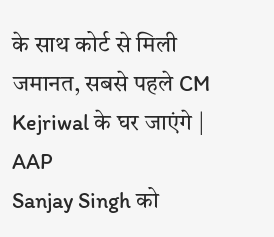के साथ कोर्ट से मिली जमानत, सबसे पहले CM Kejriwal के घर जाएंगे | AAP
Sanjay Singh को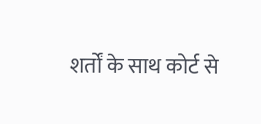शर्तों के साथ कोर्ट से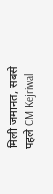मिली जमानत, सबसे पहले CM Kejriwal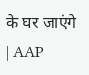के घर जाएंगे | AAP